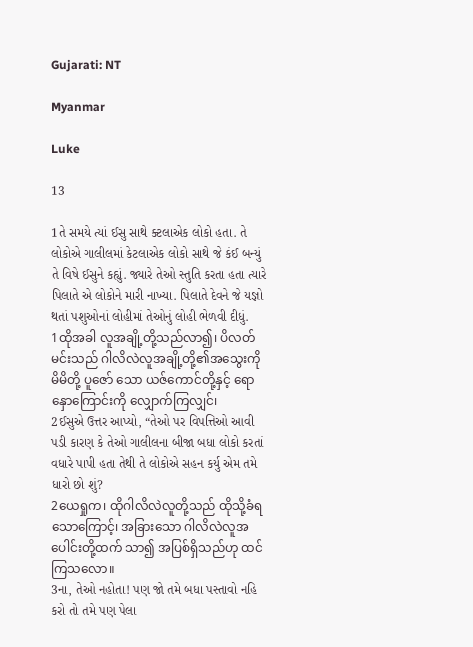Gujarati: NT

Myanmar

Luke

13

1તે સમયે ત્યાં ઈસુ સાથે ક્ટલાએક લોકો હતા. તે લોકોએ ગાલીલમાં કેટલાએક લોકો સાથે જે કંઈ બન્યું તે વિષે ઈસુને કહ્યું. જ્યારે તેઓ સ્તુતિ કરતા હતા ત્યારે પિલાતે એ લોકોને મારી નાખ્યા. પિલાતે દેવને જે યજ્ઞો થતાં પશુઓનાં લોહીમાં તેઓનું લોહી ભેળવી દીધું.
1ထိုအခါ လူအချို့တို့သည်လာ၍၊ ပိလတ်မင်းသည် ဂါလိလဲလူအချို့တို့၏အသွေးကို မိမိတို့ ပူဇော် သော ယဇ်ကောင်တို့နှင့် ရောနှောကြောင်းကို လျှောက်ကြလျှင်၊
2ઈસુએ ઉત્તર આપ્યો, “તેઓ પર વિપત્તિઓ આવી પડી કારણ કે તેઓ ગાલીલના બીજા બધા લોકો કરતાં વધારે પાપી હતા તેથી તે લોકોએ સહન કર્યુ એમ તમે ધારો છો શું?
2ယေရှုက၊ ထိုဂါလိလဲလူတို့သည် ထိုသို့ခံရသောကြောင့်၊ အခြားသော ဂါလိလဲလူအပေါင်းတို့ထက် သာ၍ အပြစ်ရှိသည်ဟု ထင်ကြသလော။
3ના, તેઓ નહોતા! પણ જો તમે બધા પસ્તાવો નહિ કરો તો તમે પણ પેલા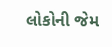લોકોની જેમ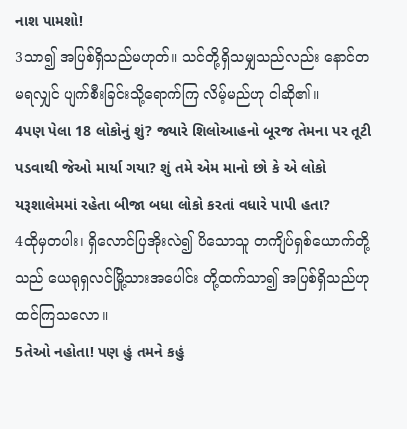નાશ પામશો!
3သာ၍ အပြစ်ရှိသည်မဟုတ်။ သင်တို့ရှိသမျှသည်လည်း နောင်တမရလျှင် ပျက်စီးခြင်းသို့ရောက်ကြ လိမ့်မည်ဟု ငါဆို၏။
4પણ પેલા 18 લોકોનું શું? જ્યારે શિલોઆહનો બૂરજ તેમના પર તૂટી પડવાથી જેઓ માર્યા ગયા? શું તમે એમ માનો છો કે એ લોકો યરૂશાલેમમાં રહેતા બીજા બધા લોકો કરતાં વધારે પાપી હતા?
4ထိုမှတပါး၊ ရှိလောင်ပြအိုးလဲ၍ ပိသောသူ တကျိပ်ရှစ်ယောက်တို့သည် ယေရုရှလင်မြို့သားအပေါင်း တို့ထက်သာ၍ အပြစ်ရှိသည်ဟု ထင်ကြသလော။
5તેઓ નહોતા! પણ હું તમને કહું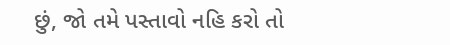છું, જો તમે પસ્તાવો નહિ કરો તો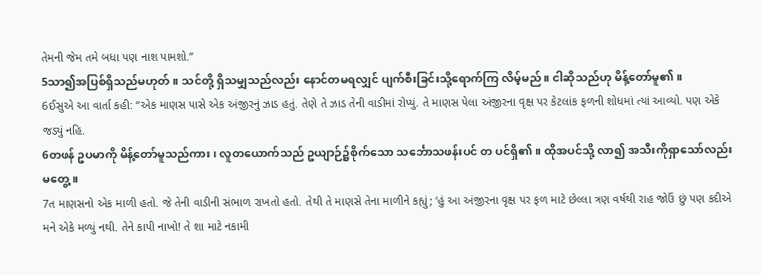તેમની જેમ તમે બધા પણ નાશ પામશો.”
5သာ၍အပြစ်ရှိသည်မဟုတ်။ သင်တို့ ရှိသမျှသည်လည်း နောင်တမရလျှင် ပျက်စီးခြင်းသို့ရောက်ကြ လိမ့်မည်။ ငါဆိုသည်ဟု မိန့်တော်မူ၏။
6ઈસુએ આ વાર્તા કહી: “એક માણસ પાસે એક અંજીરનું ઝાડ હતું. તેણે તે ઝાડ તેની વાડીમાં રોપ્યું. તે માણસ પેલા અંજીરના વૃક્ષ પર કેટલાંક ફળની શોધમાં ત્યાં આવ્યો. પણ એકે જડ્યું નહિ.
6တဖန် ဥပမာကို မိန့်တော်မူသည်ကား၊ လူတယောက်သည် ဥယျာဉ်၌စိုက်သော သင်္ဘောသဖန်းပင် တ ပင်ရှိ၏။ ထိုအပင်သို့ လာ၍ အသီးကိုရှာသော်လည်းမတွေ့။
7ત માણસનો એક માળી હતો. જે તેની વાડીની સંભાળ રાખતો હતો. તેથી તે માણસે તેના માળીને કહ્યું; ‘હું આ અંજીરના વૃક્ષ પર ફળ માટે છેલ્લા ત્રણ વર્ષથી રાહ જોઉં છું પણ કદીએ મને એકે મળ્યું નથી. તેને કાપી નાખો! તે શા માટે નકામી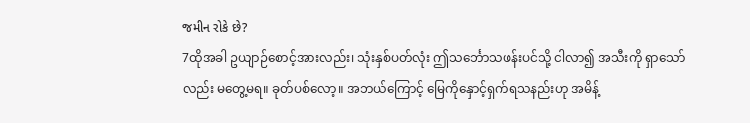જમીન રોકે છે?
7ထိုအခါ ဥယျာဉ်စောင့်အားလည်း၊ သုံးနှစ်ပတ်လုံး ဤသင်္ဘောသဖန်းပင်သို့ ငါလာ၍ အသီးကို ရှာသော်လည်း မတွေ့မရ။ ခုတ်ပစ်လော့။ အဘယ်ကြောင့် မြေကိုနှောင့်ရှက်ရသနည်းဟု အမိန့်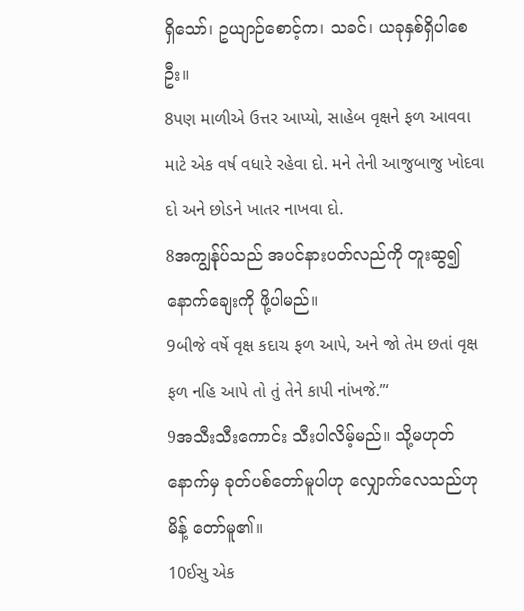ရှိသော်၊ ဥယျာဉ်စောင့်က၊ သခင်၊ ယခုနှစ်ရှိပါစေဦး။
8પણ માળીએ ઉત્તર આપ્યો, સાહેબ વૃક્ષને ફળ આવવા માટે એક વર્ષ વધારે રહેવા દો. મને તેની આજુબાજુ ખોદવા દો અને છોડને ખાતર નાખવા દો.
8အကျွန်ုပ်သည် အပင်နားပတ်လည်ကို တူးဆွ၍ နောက်ချေးကို ဖို့ပါမည်။
9બીજે વર્ષે વૃક્ષ કદાચ ફળ આપે, અને જો તેમ છતાં વૃક્ષ ફળ નહિ આપે તો તું તેને કાપી નાંખજે.”‘
9အသီးသီးကောင်း သီးပါလိမ့်မည်။ သို့မဟုတ် နောက်မှ ခုတ်ပစ်တော်မူပါဟု လျှောက်လေသည်ဟု မိန့် တော်မူ၏။
10ઈસુ એક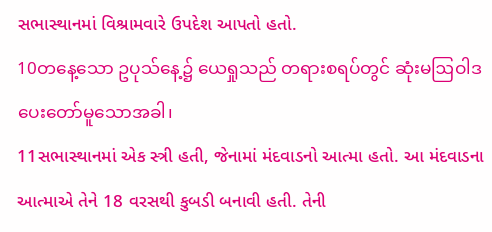સભાસ્થાનમાં વિશ્રામવારે ઉપદેશ આપતો હતો.
10တနေ့သော ဥပုသ်နေ့၌ ယေရှုသည် တရားစရပ်တွင် ဆုံးမဩဝါဒပေးတော်မူသောအခါ၊
11સભાસ્થાનમાં એક સ્ત્રી હતી, જેનામાં મંદવાડનો આત્મા હતો. આ મંદવાડના આત્માએ તેને 18 વરસથી કુબડી બનાવી હતી. તેની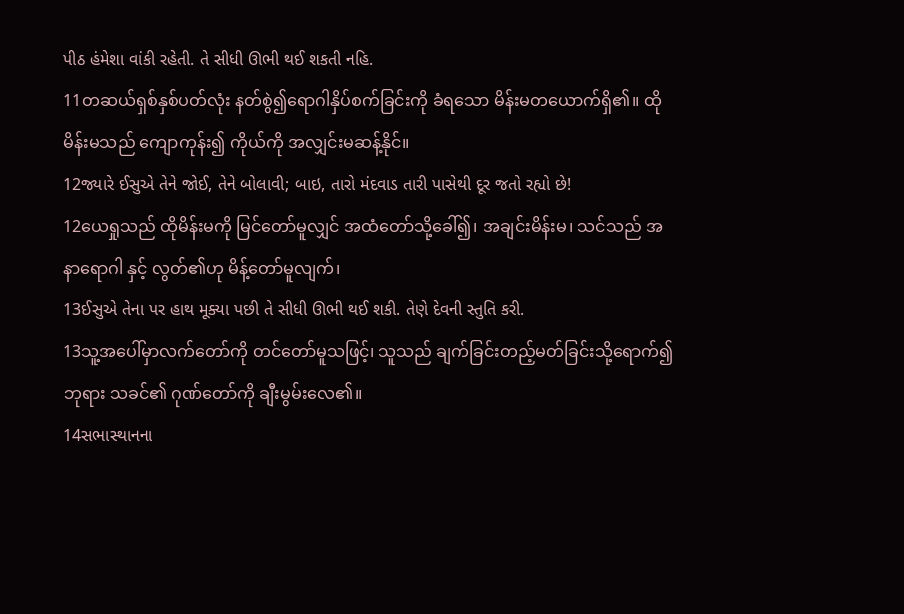પીઠ હંમેશા વાંકી રહેતી. તે સીધી ઊભી થઈ શકતી નહિ.
11တဆယ်ရှစ်နှစ်ပတ်လုံး နတ်စွဲ၍ရောဂါနှိပ်စက်ခြင်းကို ခံရသော မိန်းမတယောက်ရှိ၏။ ထိုမိန်းမသည် ကျောကုန်း၍ ကိုယ်ကို အလျှင်းမဆန့်နိုင်။
12જ્યારે ઈસુએ તેને જોઈ, તેને બોલાવી; બાઇ, તારો મંદવાડ તારી પાસેથી દૂર જતો રહ્યો છે!
12ယေရှုသည် ထိုမိန်းမကို မြင်တော်မူလျှင် အထံတော်သို့ခေါ်၍၊ အချင်းမိန်းမ၊ သင်သည် အနာရောဂါ နှင့် လွတ်၏ဟု မိန့်တော်မူလျက်၊
13ઈસુએ તેના પર હાથ મૂક્યા પછી તે સીધી ઊભી થઈ શકી. તેણે દેવની સ્તુતિ કરી.
13သူ့အပေါ်မှာလက်တော်ကို တင်တော်မူသဖြင့်၊ သူသည် ချက်ခြင်းတည့်မတ်ခြင်းသို့ရောက်၍ ဘုရား သခင်၏ ဂုဏ်တော်ကို ချီးမွမ်းလေ၏။
14સભાસ્થાનના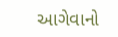આગેવાનો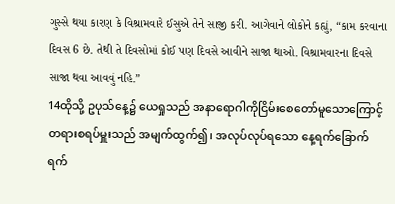ગુસ્સે થયા કારણ કે વિશ્રામવારે ઈસુએ તેને સાજી કરી. આગેવાને લોકોને કહ્યું, “કામ કરવાના દિવસ 6 છે. તેથી તે દિવસોમાં કોઈ પણ દિવસે આવીને સાજા થાઓ. વિશ્રામવારના દિવસે સાજા થવા આવવું નહિ.”
14ထိုသို့ ဥပုသ်နေ့၌ ယေရှုသည် အနာရောဂါကိုငြိမ်းစေတော်မူသောကြောင့် တရားစရပ်မှူးသည် အမျက်ထွက်၍၊ အလုပ်လုပ်ရသော နေ့ရက်ခြောက်ရက်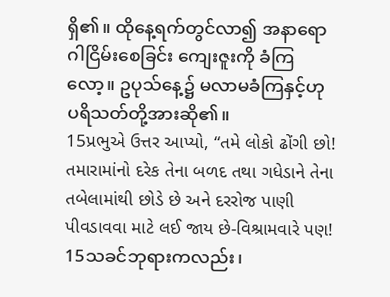ရှိ၏။ ထိုနေ့ရက်တွင်လာ၍ အနာရောဂါငြိမ်းစေခြင်း ကျေးဇူးကို ခံကြလော့။ ဥပုသ်နေ့၌ မလာမခံကြနှင့်ဟု ပရိသတ်တို့အားဆို၏။
15પ્રભુએ ઉત્તર આપ્યો, “તમે લોકો ઢોંગી છો! તમારામાંનો દરેક તેના બળદ તથા ગધેડાને તેના તબેલામાંથી છોડે છે અને દરરોજ પાણી પીવડાવવા માટે લઈ જાય છે-વિશ્રામવારે પણ!
15သခင်ဘုရားကလည်း၊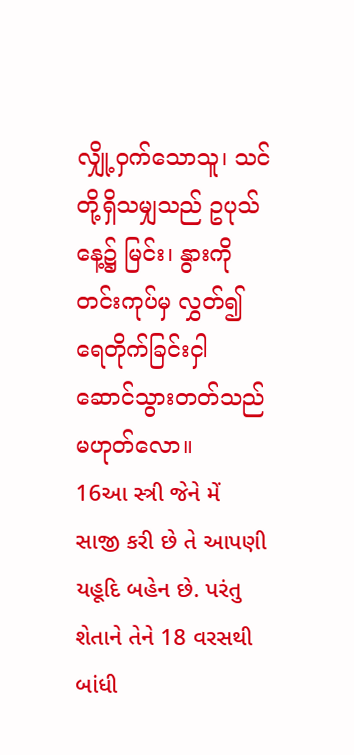လျှို့ဝှက်သောသူ၊ သင်တို့ရှိသမျှသည် ဥပုသ်နေ့၌ မြင်း၊ နွားကို တင်းကုပ်မှ လွှတ်၍ ရေတိုက်ခြင်းငှါ ဆောင်သွားတတ်သည် မဟုတ်လော။
16આ સ્ત્રી જેને મેં સાજી કરી છે તે આપણી યહૂદિ બહેન છે. પરંતુ શેતાને તેને 18 વરસથી બાંધી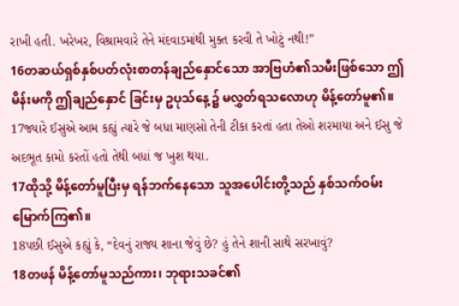રાખી હતી. ખરેખર, વિશ્રામવારે તેને મંદવાડમાંથી મુક્ત કરવી તે ખોટું નથી!”
16တဆယ်ရှစ်နှစ်ပတ်လုံးစာတန်ချည်နှောင်သော အာဗြဟံ၏သမီးဖြစ်သော ဤမိန်းမကို ဤချည်နှောင် ခြင်းမှ ဥပုသ်နေ့၌ မလွှတ်ရသလောဟု မိန့်တော်မူ၏။
17જ્યારે ઈસુએ આમ કહ્યું ત્યારે જે બધા માણસો તેની ટીકા કરતાં હતા તેઓ શરમાયા અને ઈસુ જે અદભૂત કામો કરતોં હતો તેથી બધાં જ ખુશ થયા.
17ထိုသို့ မိန့်တော်မူပြီးမှ ရန်ဘက်နေသော သူအပေါင်းတို့သည် နှစ်သက်ဝမ်းမြောက်ကြ၏။
18પછી ઈસુએ કહ્યું કે, “દેવનું રાજ્ય શાના જેવું છે? હું તેને શાની સાથે સરખાવું?
18တဖန် မိန့်တော်မူသည်ကား၊ ဘုရားသခင်၏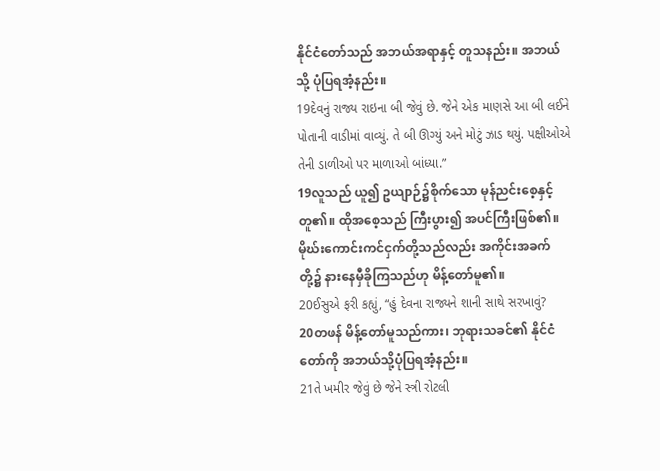နိုင်ငံတော်သည် အဘယ်အရာနှင့် တူသနည်း။ အဘယ် သို့ ပုံပြရအံ့နည်း။
19દેવનું રાજ્ય રાઇના બી જેવું છે. જેને એક માણસે આ બી લઈને પોતાની વાડીમાં વાવ્યું. તે બી ઊગ્યું અને મોટું ઝાડ થયું. પક્ષીઓએ તેની ડાળીઓ પર માળાઓ બાંધ્યા.”
19လူသည် ယူ၍ ဥယျာဉ်၌စိုက်သော မုန်ညင်းစေ့နှင့်တူ၏။ ထိုအစေ့သည် ကြီးပွား၍ အပင်ကြီးဖြစ်၏။ မိုဃ်းကောင်းကင်ငှက်တို့သည်လည်း အကိုင်းအခက်တို့၌ နားနေမှီခိုကြသည်ဟု မိန့်တော်မူ၏။
20ઈસુએ ફરી કહ્યું, “હું દેવના રાજ્યને શાની સાથે સરખાવું?
20တဖန် မိန့်တော်မူသည်ကား၊ ဘုရားသခင်၏ နိုင်ငံတော်ကို အဘယ်သို့ပုံပြရအံ့နည်း။
21તે ખમીર જેવું છે જેને સ્ત્રી રોટલી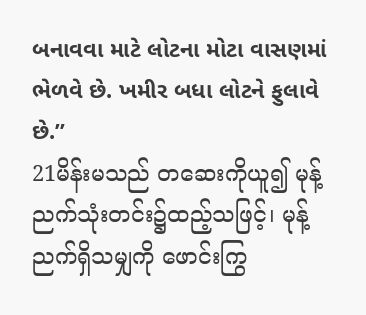બનાવવા માટે લોટના મોટા વાસણમાં ભેળવે છે. ખમીર બધા લોટને ફુલાવે છે.”
21မိန်းမသည် တဆေးကိုယူ၍ မုန့်ညက်သုံးတင်း၌ထည့်သဖြင့်၊ မုန့်ညက်ရှိသမျှကို ဖောင်းကြွ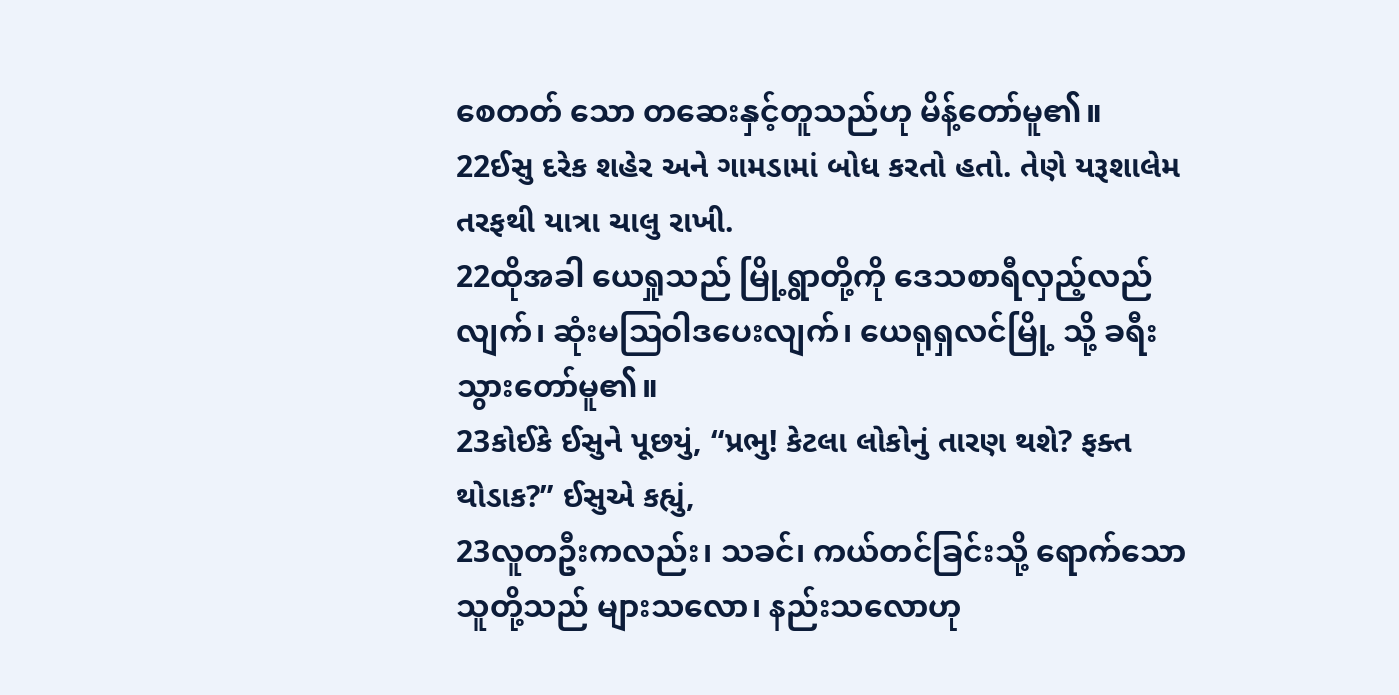စေတတ် သော တဆေးနှင့်တူသည်ဟု မိန့်တော်မူ၏။
22ઈસુ દરેક શહેર અને ગામડામાં બોધ કરતો હતો. તેણે યરૂશાલેમ તરફથી યાત્રા ચાલુ રાખી.
22ထိုအခါ ယေရှုသည် မြို့ရွာတို့ကို ဒေသစာရီလှည့်လည်လျက်၊ ဆုံးမဩဝါဒပေးလျက်၊ ယေရုရှလင်မြို့ သို့ ခရီးသွားတော်မူ၏။
23કોઈકે ઈસુને પૂછયું, “પ્રભુ! કેટલા લોકોનું તારણ થશે? ફક્ત થોડાક?” ઈસુએ કહ્યું,
23လူတဦးကလည်း၊ သခင်၊ ကယ်တင်ခြင်းသို့ ရောက်သောသူတို့သည် များသလော၊ နည်းသလောဟု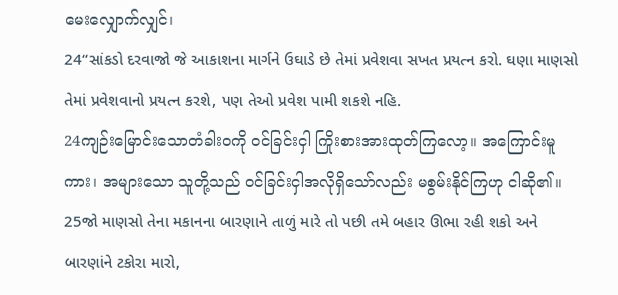မေးလျှောက်လျှင်၊
24“સાંકડો દરવાજો જે આકાશના માર્ગને ઉઘાડે છે તેમાં પ્રવેશવા સખત પ્રયત્ન કરો. ઘણા માણસો તેમાં પ્રવેશવાનો પ્રયત્ન કરશે, પણ તેઓ પ્રવેશ પામી શકશે નહિ.
24ကျဉ်းမြောင်းသောတံခါးဝကို ဝင်ခြင်းငှါ ကြိုးစားအားထုတ်ကြလော့။ အကြောင်းမူကား၊ အများသော သူတို့သည် ဝင်ခြင်းငှါအလိုရှိသော်လည်း မစွမ်းနိုင်ကြဟု ငါဆို၏။
25જો માણસો તેના મકાનના બારણાને તાળું મારે તો પછી તમે બહાર ઊભા રહી શકો અને બારણાંને ટકોરા મારો,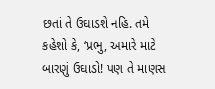છતાં તે ઉઘાડશે નહિ. તમે કહેશો કે, ‘પ્રભુ, અમારે માટે બારણું ઉઘાડો! પણ તે માણસ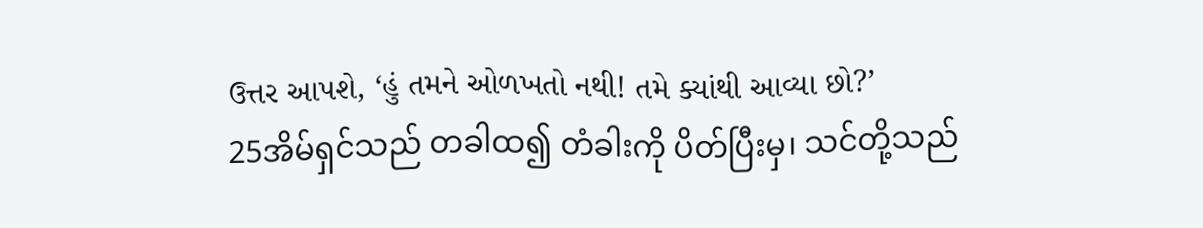ઉત્તર આપશે, ‘હું તમને ઓળખતો નથી! તમે ક્યાંથી આવ્યા છો?’
25အိမ်ရှင်သည် တခါထ၍ တံခါးကို ပိတ်ပြီးမှ၊ သင်တို့သည်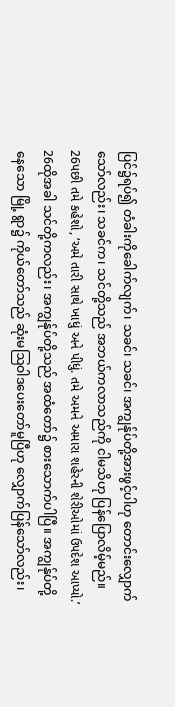ပြင်၌ရပ်၍ တံခါးကိုခေါက်လျက်၊ သခင်၊ သခင်၊ အကျွန်ုပ်တို့အားဖွင့်ပါဟု တောင်းလျှောက်သော်လည်း၊ သခင်က၊ သင်တို့သည် အဘယ်ကလာသည်ကို ငါမသိဟု ပြန်ပြောလိမ့်မည်။
26પછી તમે કહેશો, ‘અમે તારી સાથે ખાધું અને પીધું. તમે અમને અમારા શહેરની શેરીઓમાં ઉપદેશ આપ્યો.’
26ထိုအခါ သင်တို့ကလည်း၊ အကျွန်ုပ်တို့သည် အထံတော်၌ စားသောက်ပါပြီ။ အကျွန်ုပ်တို့နေသော မြို့ ရွာ၌ ကိုယ်တော်သည် ဆုံးမဩဝါဒပေးတော်မူပြီဟု လျှောက်ပြန်သော်လည်း၊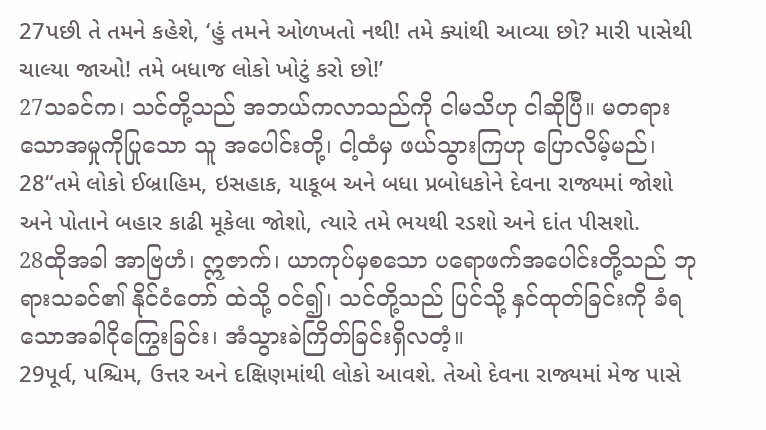27પછી તે તમને કહેશે, ‘હું તમને ઓળખતો નથી! તમે ક્યાંથી આવ્યા છો? મારી પાસેથી ચાલ્યા જાઓ! તમે બધાજ લોકો ખોટું કરો છો!’
27သခင်က၊ သင်တို့သည် အဘယ်ကလာသည်ကို ငါမသိဟု ငါဆိုပြီ။ မတရားသောအမှုကိုပြုသော သူ အပေါင်းတို့၊ ငါ့ထံမှ ဖယ်သွားကြဟု ပြောလိမ့်မည်၊
28“તમે લોકો ઈબ્રાહિમ, ઇસહાક, યાકૂબ અને બધા પ્રબોધકોને દેવના રાજ્યમાં જોશો અને પોતાને બહાર કાઢી મૂકેલા જોશો, ત્યારે તમે ભયથી રડશો અને દાંત પીસશો.
28ထိုအခါ အာဗြဟံ၊ ဣဇာက်၊ ယာကုပ်မှစသော ပရောဖက်အပေါင်းတို့သည် ဘုရားသခင်၏ နိုင်ငံတော် ထဲသို့ ဝင်၍၊ သင်တို့သည် ပြင်သို့ နှင်ထုတ်ခြင်းကို ခံရသောအခါငိုကြွေးခြင်း၊ အံသွားခဲကြိတ်ခြင်းရှိလတံ့။
29પૂર્વ, પશ્ચિમ, ઉત્તર અને દક્ષિણમાંથી લોકો આવશે. તેઓ દેવના રાજ્યમાં મેજ પાસે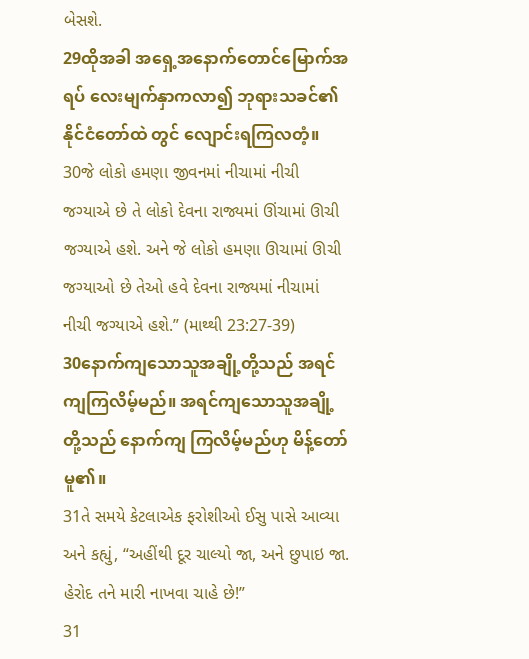બેસશે.
29ထိုအခါ အရှေ့အနောက်တောင်မြောက်အရပ် လေးမျက်နှာကလာ၍ ဘုရားသခင်၏ နိုင်ငံတော်ထဲ တွင် လျောင်းရကြလတံ့။
30જે લોકો હમણા જીવનમાં નીચામાં નીચી જગ્યાએ છે તે લોકો દેવના રાજ્યમાં ઊંચામાં ઊચી જગ્યાએ હશે. અને જે લોકો હમણા ઊચામાં ઊચી જગ્યાઓ છે તેઓ હવે દેવના રાજ્યમાં નીચામાં નીચી જગ્યાએ હશે.” (માથ્થી 23:27-39)
30နောက်ကျသောသူအချို့တို့သည် အရင်ကျကြလိမ့်မည်။ အရင်ကျသောသူအချို့တို့သည် နောက်ကျ ကြလိမ့်မည်ဟု မိန့်တော်မူ၏။
31તે સમયે કેટલાએક ફરોશીઓ ઈસુ પાસે આવ્યા અને કહ્યું, “અહીંથી દૂર ચાલ્યો જા, અને છુપાઇ જા. હેરોદ તને મારી નાખવા ચાહે છે!”
31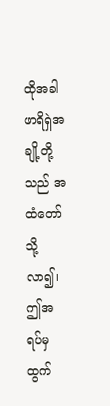ထိုအခါ ဖာရိရှဲအချို့တို့သည် အထံတော်သို့လာ၍၊ ဤအရပ်မှ ထွက်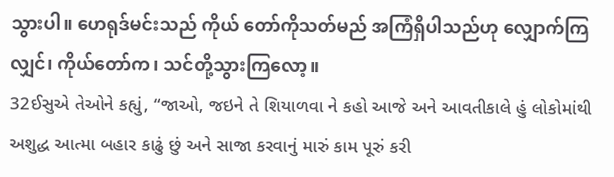သွားပါ။ ဟေရုဒ်မင်းသည် ကိုယ် တော်ကိုသတ်မည် အကြံရှိပါသည်ဟု လျှောက်ကြလျှင်၊ ကိုယ်တော်က၊ သင်တို့သွားကြလော့။
32ઈસુએ તેઓને કહ્યું, “જાઓ, જઇને તે શિયાળવા ને કહો આજે અને આવતીકાલે હું લોકોમાંથી અશુદ્ધ આત્મા બહાર કાઢું છું અને સાજા કરવાનું મારું કામ પૂરું કરી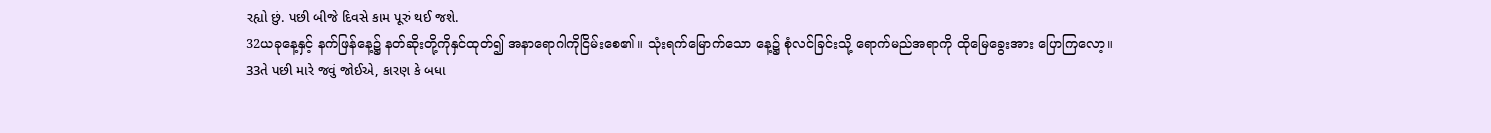રહ્યો છું. પછી બીજે દિવસે કામ પૂરું થઈ જશે.
32ယခုနေ့နှင့် နက်ဖြန်နေ့၌ နတ်ဆိုးတို့ကိုနှင်ထုတ်၍ အနာရောဂါကိုငြိမ်းစေ၏။ သုံးရက်မြောက်သော နေ့၌ စုံလင်ခြင်းသို့ ရောက်မည်အရာကို ထိုမြေခွေးအား ပြောကြလော့။
33તે પછી મારે જવું જોઈએ, કારણ કે બધા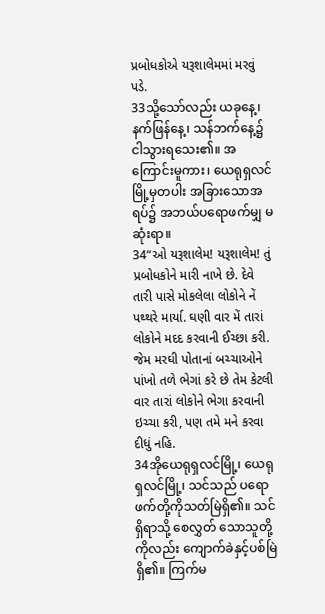પ્રબોધકોએ યરૂશાલેમમાં મરવું પડે.
33သို့သော်လည်း ယခုနေ့၊ နက်ဖြန်နေ့၊ သန်ဘက်နေ့၌ ငါသွားရသေး၏။ အကြောင်းမူကား၊ ယေရုရှလင် မြို့မှတပါး အခြားသောအရပ်၌ အဘယ်ပရောဖက်မျှ မဆုံးရာ။
34“ઓ યરૂશાલેમ! યરૂશાલેમ! તું પ્રબોધકોને મારી નાખે છે. દેવે તારી પાસે મોકલેલા લોકોને નેં પથ્થરે માર્યા. ઘણી વાર મેં તારાં લોકોને મદદ કરવાની ઈચ્છા કરી. જેમ મરઘી પોતાનાં બચ્ચાઓને પાંખો તળે ભેગાં કરે છે તેમ કેટલી વાર તારાં લોકોને ભેગા કરવાની ઇચ્ચા કરી, પણ તમે મને કરવા દીધું નહિ.
34အိုယေရုရှလင်မြို့၊ ယေရုရှလင်မြို့၊ သင်သည် ပရောဖက်တို့ကိုသတ်မြဲရှိ၏။ သင်ရှိရာသို့ စေလွှတ် သောသူတို့ကိုလည်း ကျောက်ခဲနှင့်ပစ်မြဲရှိ၏။ ကြက်မ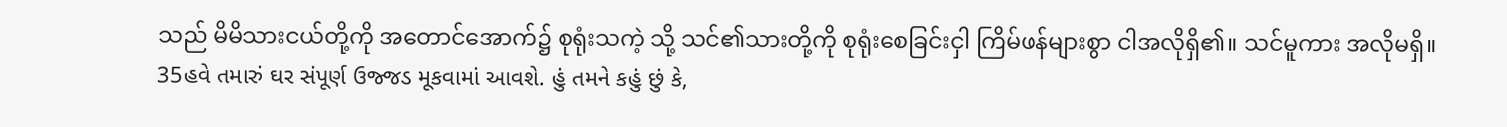သည် မိမိသားငယ်တို့ကို အတောင်အောက်၌ စုရုံးသကဲ့ သို့ သင်၏သားတို့ကို စုရုံးစေခြင်းငှါ ကြိမ်ဖန်များစွာ ငါအလိုရှိ၏။ သင်မူကား အလိုမရှိ။
35હવે તમારું ઘર સંપૂર્ણ ઉજ્જડ મૂકવામાં આવશે. હું તમને કહું છું કે,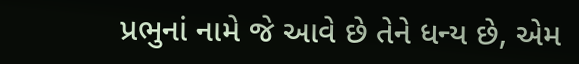પ્રભુનાં નામે જે આવે છે તેને ધન્ય છે, એમ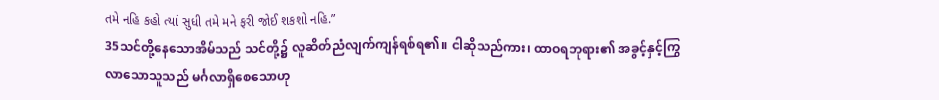તમે નહિ કહો ત્યાં સુધી તમે મને ફરી જોઈ શકશો નહિ.”
35သင်တို့နေသောအိမ်သည် သင်တို့၌ လူဆိတ်ညံလျက်ကျန်ရစ်ရ၏။ ငါဆိုသည်ကား၊ ထာဝရဘုရား၏ အခွင့်နှင့်ကြွလာသောသူသည် မင်္ဂလာရှိစေသောဟု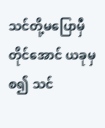သင်တို့မပြောမှီတိုင်အောင် ယခုမှစ၍ သင်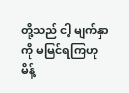တို့သည် ငါ့ မျက်နှာကို မမြင်ရကြဟု မိန့်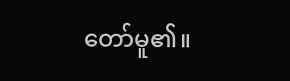တော်မူ၏။